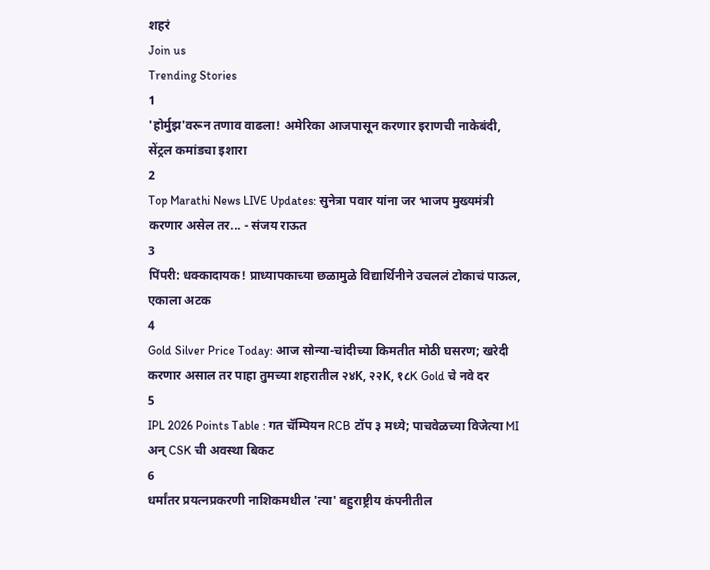शहरं
Join us
Trending Stories
1
'होर्मुझ'वरून तणाव वाढला! अमेरिका आजपासून करणार इराणची नाकेबंदी, सेंट्रल कमांडचा इशारा
2
Top Marathi News LIVE Updates: सुनेत्रा पवार यांना जर भाजप मुख्यमंत्री करणार असेल तर... - संजय राऊत
3
पिंपरी: धक्कादायक! प्राध्यापकाच्या छळामुळे विद्यार्थिनीने उचललं टोकाचं पाऊल, एकाला अटक
4
Gold Silver Price Today: आज सोन्या-चांदीच्या किमतीत मोठी घसरण; खरेदी करणार असाल तर पाहा तुमच्या शहरातील २४K, २२K, १८K Gold चे नवे दर
5
IPL 2026 Points Table : गत चॅम्पियन RCB टॉप ३ मध्ये; पाचवेळच्या विजेत्या MI अन् CSK ची अवस्था बिकट
6
धर्मांतर प्रयत्नप्रकरणी नाशिकमधील 'त्या' बहुराष्ट्रीय कंपनीतील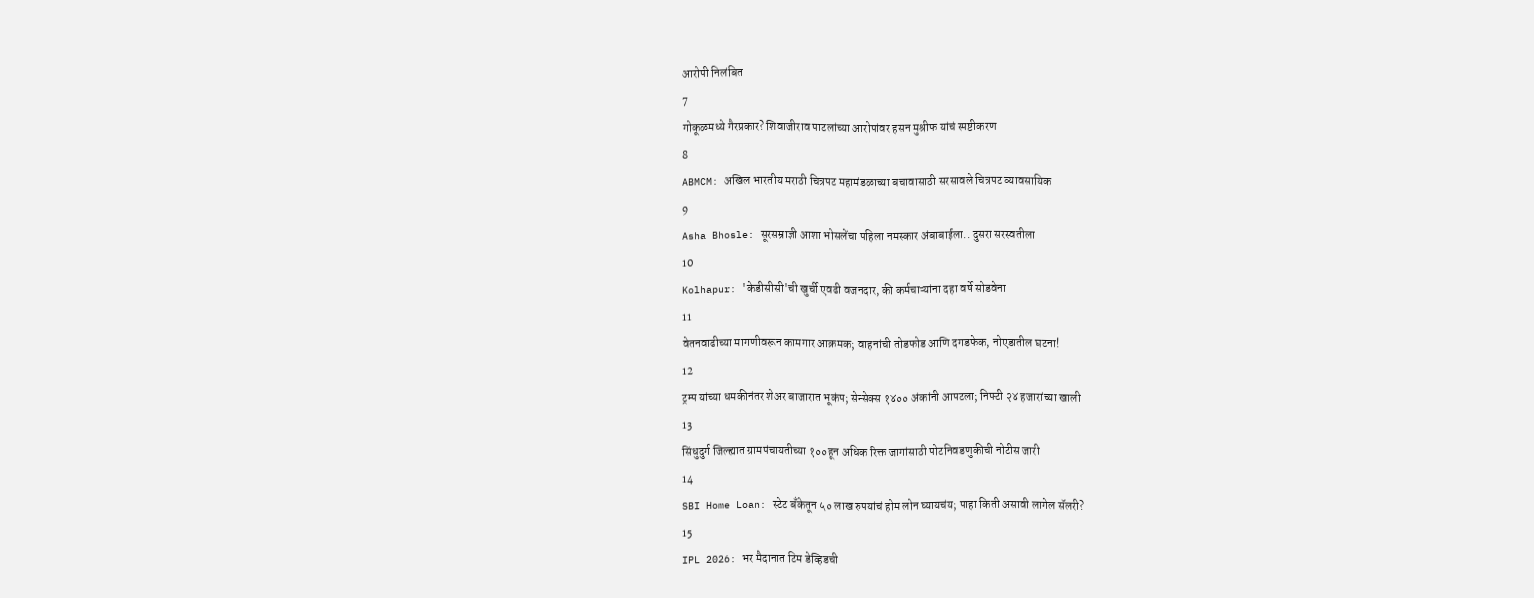आरोपी निलंबित
7
गोकूळमध्ये गैरप्रकार? शिवाजीराव पाटलांच्या आरोपांवर हसन मुश्रीफ यांचं स्पष्टीकरण
8
ABMCM: अखिल भारतीय मराठी चित्रपट महामंडळाच्या बचावासाठी सरसावले चित्रपट व्यावसायिक
9
Asha Bhosle: सूरसम्राज्ञी आशा भोसलेंचा पहिला नमस्कार अंबाबाईला.. दुसरा सरस्वतीला
10
Kolhapur: 'केडीसीसी'ची खुर्ची एवढी वजनदार, की कर्मचाऱ्यांना दहा वर्षे सोडवेना
11
वेतनवाढीच्या मागणीवरून कामगार आक्रमक; वाहनांची तोडफोड आणि दगडफेक, नोएडातील घटना!
12
ट्रम्प यांच्या धमकीनंतर शेअर बाजारात भूकंप; सेन्सेक्स १४०० अंकांनी आपटला; निफ्टी २४ हजारांच्या खाली
13
सिंधुदुर्ग जिल्ह्यात ग्रामपंचायतीच्या १००हून अधिक रिक्त जागांसाठी पोटनिवडणुकीची नोटीस जारी
14
SBI Home Loan: स्टेट बँकेतून ५० लाख रुपयांचं होम लोन घ्यायचंय; पाहा किती असावी लागेल सॅलरी?
15
IPL 2026: भर मैदानात टिम डेव्हिडची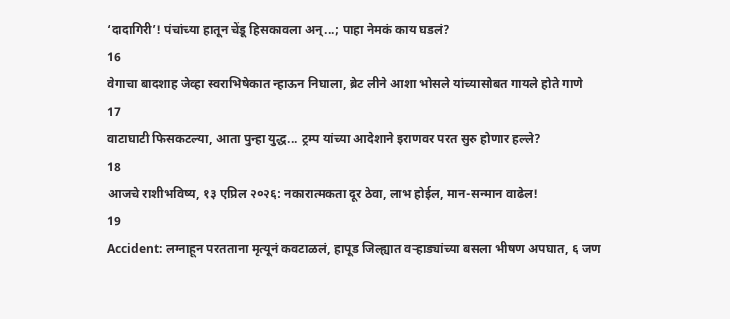‘दादागिरी’! पंचांच्या हातून चेंडू हिसकावला अन्...; पाहा नेमकं काय घडलं?
16
वेगाचा बादशाह जेव्हा स्वराभिषेकात न्हाऊन निघाला, ब्रेट लीने आशा भोसले यांच्यासोबत गायले होते गाणे
17
वाटाघाटी फिसकटल्या, आता पुन्हा युद्ध... ट्रम्प यांच्या आदेशाने इराणवर परत सुरु होणार हल्ले?
18
आजचे राशीभविष्य, १३ एप्रिल २०२६: नकारात्मकता दूर ठेवा, लाभ होईल, मान-सन्मान वाढेल!
19
Accident: लग्नाहून परतताना मृत्यूनं कवटाळलं, हापूड जिल्ह्यात वऱ्हाड्यांच्या बसला भीषण अपघात, ६ जण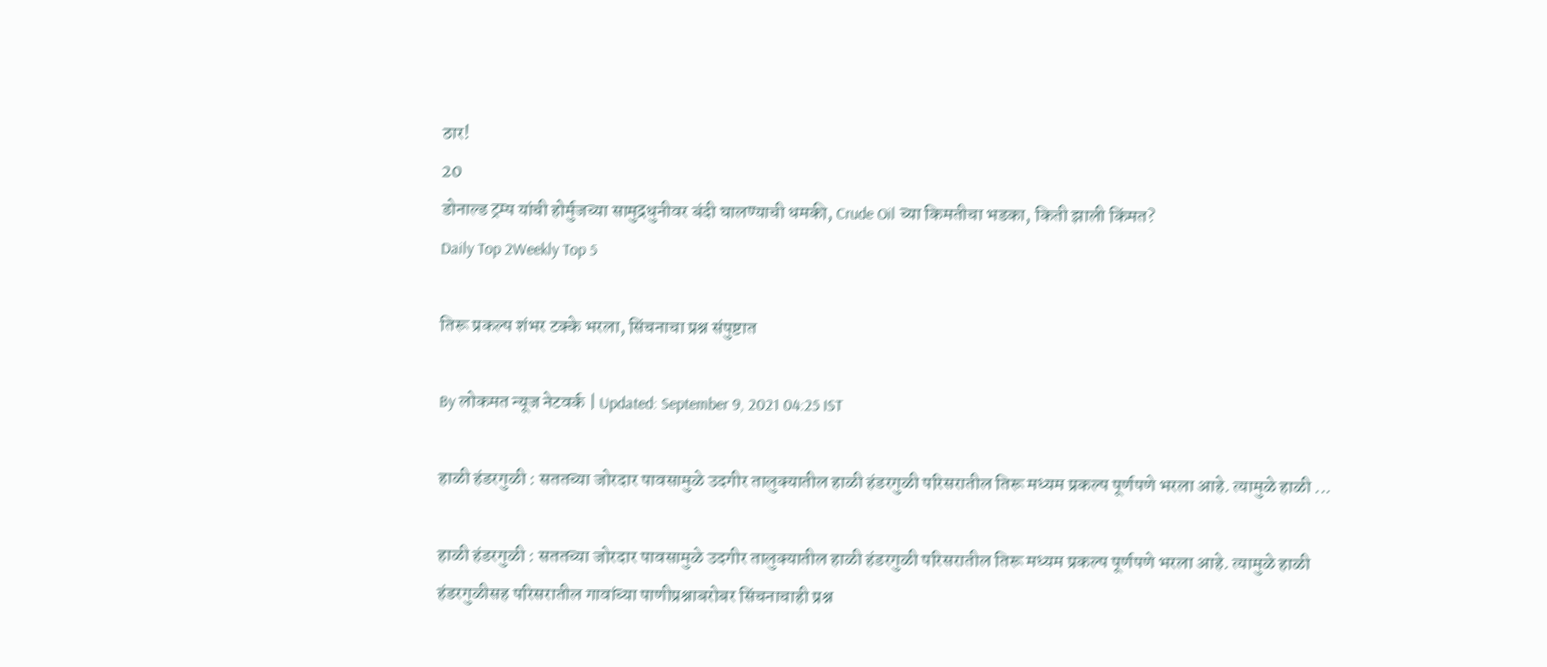ठार!
20
डोनाल्ड ट्रम्प यांची होर्मुजच्या सामुद्रधुनीवर बंदी घालण्याची धमकी, Crude Oil च्या किमतीचा भडका, किती झाली किंमत?
Daily Top 2Weekly Top 5

तिरू प्रकल्प शंभर टक्के भरला, सिंचनाचा प्रश्न संपुष्टात

By लोकमत न्यूज नेटवर्क | Updated: September 9, 2021 04:25 IST

हाळी हंडरगुळी : सततच्या जोरदार पावसामुळे उदगीर तालुक्यातील हाळी हंडरगुळी परिसरातील तिरू मध्यम प्रकल्प पूर्णपणे भरला आहे. त्यामुळे हाळी ...

हाळी हंडरगुळी : सततच्या जोरदार पावसामुळे उदगीर तालुक्यातील हाळी हंडरगुळी परिसरातील तिरू मध्यम प्रकल्प पूर्णपणे भरला आहे. त्यामुळे हाळी हंडरगुळीसह परिसरातील गावांच्या पाणीप्रश्नाबरोबर सिंचनाचाही प्रश्न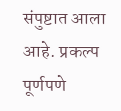संपुष्टात आला आहे. प्रकल्प पूर्णपणे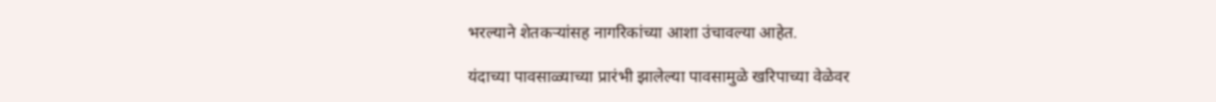भरल्याने शेतकऱ्यांसह नागरिकांच्या आशा उंचावल्या आहेत.

यंदाच्या पावसाळ्याच्या प्रारंभी झालेल्या पावसामुळे खरिपाच्या वेळेवर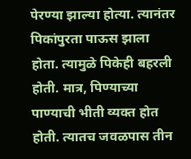पेरण्या झाल्या होत्या. त्यानंतर पिकांपुरता पाऊस झाला होता. त्यामुळे पिकेही बहरली होती. मात्र, पिण्याच्या पाण्याची भीती व्यक्त होत होती. त्यातच जवळपास तीन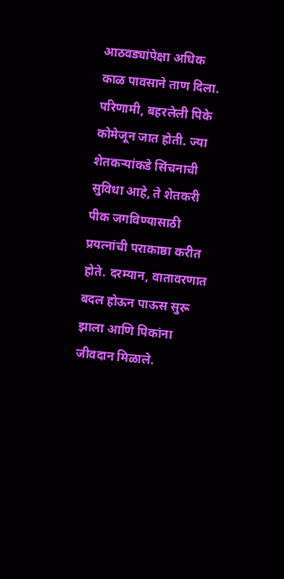आठवड्यांपेक्षा अधिक काळ पावसाने ताण दिला. परिणामी, बहरलेली पिके कोमेजून जात होती. ज्या शेतकऱ्यांकडे सिंचनाची सुविधा आहे, ते शेतकरी पीक जगविण्यासाठी प्रयत्नांची पराकाष्ठा करीत होते. दरम्यान, वातावरणात बदल होऊन पाऊस सुरू झाला आणि पिकांना जीवदान मिळाले.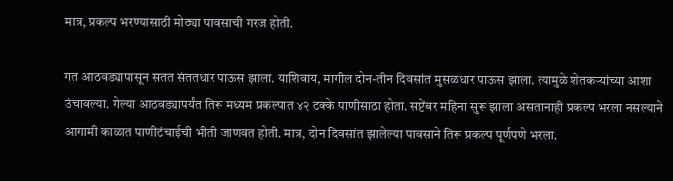मात्र, प्रकल्प भरण्यासाठी मोठ्या पावसाची गरज होती.

गत आठवड्यापासून सतत संततधार पाऊस झाला. याशिवाय, मागील दोन-तीन दिवसांत मुसळधार पाऊस झाला. त्यामुळे शेतकऱ्यांच्या आशा उंचावल्या. गेल्या आठवड्यापर्यंत तिरू मध्यम प्रकल्पात ४२ टक्के पाणीसाठा होता. सप्टेंबर महिना सुरू झाला असतानाही प्रकल्प भरला नसल्याने आगामी काळात पाणीटंचाईची भीती जाणवत होती. मात्र, दोन दिवसांत झालेल्या पावसाने तिरू प्रकल्प पूर्णपणे भरला.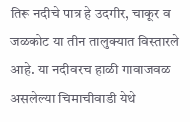तिरू नदीचे पात्र हे उदगीर, चाकूर व जळकोट या तीन तालुक्यात विस्तारले आहे. या नदीवरच हाळी गावाजवळ असलेल्या चिमाचीवाडी येथे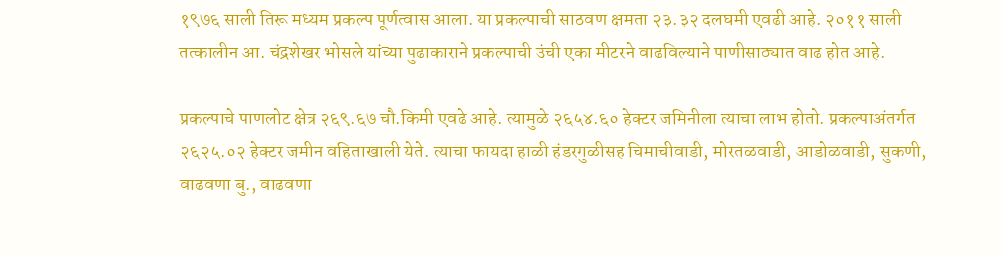१९७६ साली तिरू मध्यम प्रकल्प पूर्णत्वास आला. या प्रकल्पाची साठवण क्षमता २३.३२ दलघमी एवढी आहे. २०११ साली तत्कालीन आ. चंद्रशेखर भोसले यांच्या पुढाकाराने प्रकल्पाची उंची एका मीटरने वाढविल्याने पाणीसाठ्यात वाढ होत आहे.

प्रकल्पाचे पाणलोट क्षेत्र २६९.६७ चौ.किमी एवढे आहे. त्यामुळे २६५४.६० हेक्टर जमिनीला त्याचा लाभ होतो. प्रकल्पाअंतर्गत २६२५.०२ हेक्टर जमीन वहिताखाली येते. त्याचा फायदा हाळी हंडरगुळीसह चिमाचीवाडी, मोरतळवाडी, आडोळवाडी, सुकणी, वाढवणा बु., वाढवणा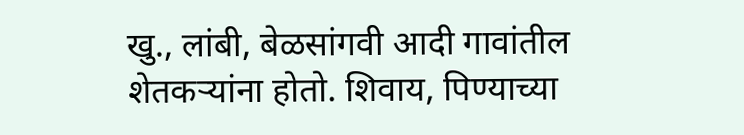खु., लांबी, बेळसांगवी आदी गावांतील शेतकऱ्यांना होतो. शिवाय, पिण्याच्या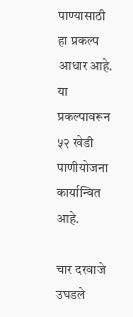पाण्यासाठी हा प्रकल्प आधार आहे. या प्रकल्पावरून ५२ खेडी पाणीयोजना कार्यान्वित आहे.

चार दरवाजे उघडले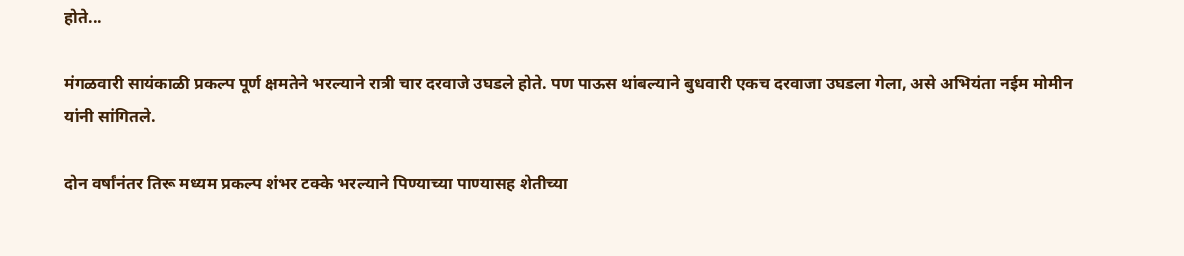होते...

मंगळवारी सायंकाळी प्रकल्प पूर्ण क्षमतेने भरल्याने रात्री चार दरवाजे उघडले होते. पण पाऊस थांबल्याने बुधवारी एकच दरवाजा उघडला गेला, असे अभियंता नईम मोमीन यांनी सांगितले.

दोन वर्षांनंतर तिरू मध्यम प्रकल्प शंभर टक्के भरल्याने पिण्याच्या पाण्यासह शेतीच्या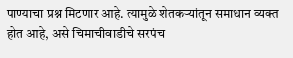पाण्याचा प्रश्न मिटणार आहे. त्यामुळे शेतकऱ्यांतून समाधान व्यक्त होत आहे, असे चिमाचीवाडीचे सरपंच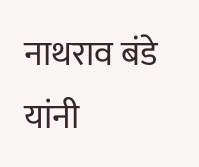नाथराव बंडे यांनी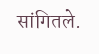सांगितले.